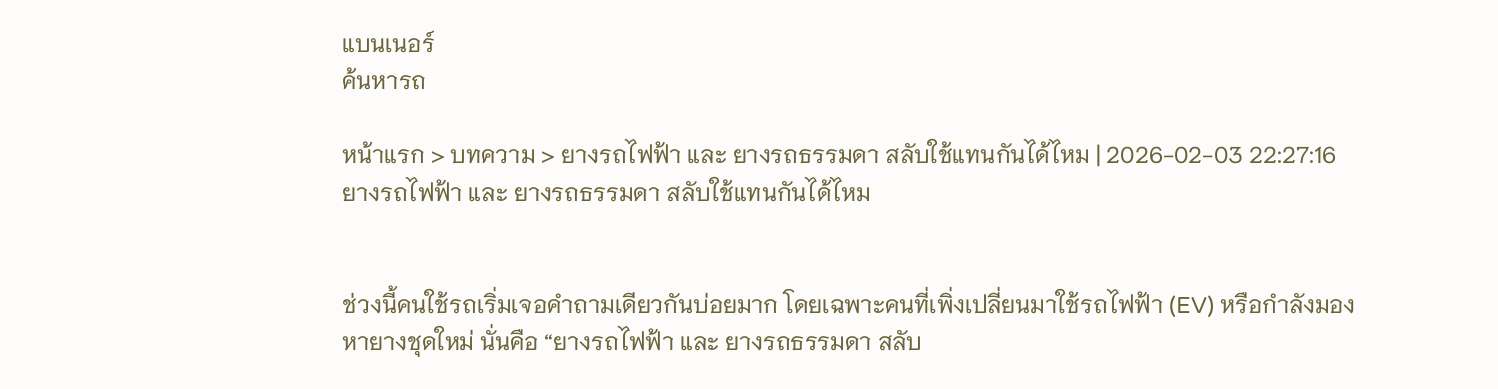แบนเนอร์
ค้นหารถ

หน้าแรก > บทความ > ยางรถไฟฟ้า และ ยางรถธรรมดา สลับใช้แทนกันได้ไหม | 2026-02-03 22:27:16
ยางรถไฟฟ้า และ ยางรถธรรมดา สลับใช้แทนกันได้ไหม


ช่วงนี้คนใช้รถเริ่มเจอคำถามเดียวกันบ่อยมาก โดยเฉพาะคนที่เพิ่งเปลี่ยนมาใช้รถไฟฟ้า (EV) หรือกำลังมองหายางชุดใหม่ นั่นคือ “ยางรถไฟฟ้า และ ยางรถธรรมดา สลับ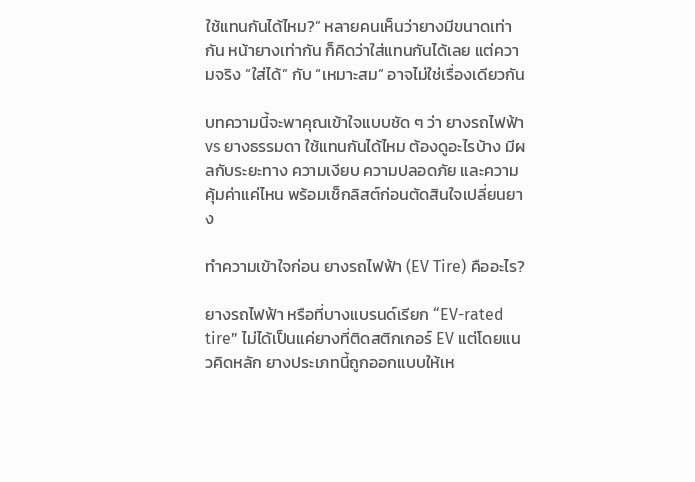ใช้แทนกันได้ไหม?” หลายคนเห็นว่ายางมีขนาดเท่ากัน หน้ายางเท่ากัน ก็คิดว่าใส่แทนกันได้เลย แต่ความจริง “ใส่ได้” กับ “เหมาะสม” อาจไม่ใช่เรื่องเดียวกัน

บทความนี้จะพาคุณเข้าใจแบบชัด ๆ ว่า ยางรถไฟฟ้า vs ยางธรรมดา ใช้แทนกันได้ไหม ต้องดูอะไรบ้าง มีผลกับระยะทาง ความเงียบ ความปลอดภัย และความคุ้มค่าแค่ไหน พร้อมเช็กลิสต์ก่อนตัดสินใจเปลี่ยนยาง

ทำความเข้าใจก่อน ยางรถไฟฟ้า (EV Tire) คืออะไร?

ยางรถไฟฟ้า หรือที่บางแบรนด์เรียก “EV-rated tire” ไม่ได้เป็นแค่ยางที่ติดสติกเกอร์ EV แต่โดยแนวคิดหลัก ยางประเภทนี้ถูกออกแบบให้เห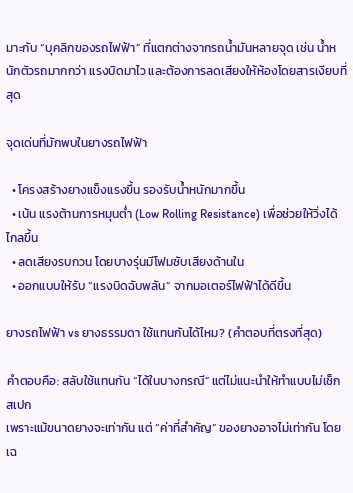มาะกับ “บุคลิกของรถไฟฟ้า” ที่แตกต่างจากรถน้ำมันหลายจุด เช่น น้ำหนักตัวรถมากกว่า แรงบิดมาไว และต้องการลดเสียงให้ห้องโดยสารเงียบที่สุด

จุดเด่นที่มักพบในยางรถไฟฟ้า

  • โครงสร้างยางแข็งแรงขึ้น รองรับน้ำหนักมากขึ้น
  • เน้น แรงต้านการหมุนต่ำ (Low Rolling Resistance) เพื่อช่วยให้วิ่งได้ไกลขึ้น
  • ลดเสียงรบกวน โดยบางรุ่นมีโฟมซับเสียงด้านใน
  • ออกแบบให้รับ “แรงบิดฉับพลัน” จากมอเตอร์ไฟฟ้าได้ดีขึ้น

ยางรถไฟฟ้า vs ยางธรรมดา ใช้แทนกันได้ไหม? (คำตอบที่ตรงที่สุด)

คำตอบคือ: สลับใช้แทนกัน “ได้ในบางกรณี” แต่ไม่แนะนำให้ทำแบบไม่เช็กสเปก
เพราะแม้ขนาดยางจะเท่ากัน แต่ “ค่าที่สำคัญ” ของยางอาจไม่เท่ากัน โดยเฉ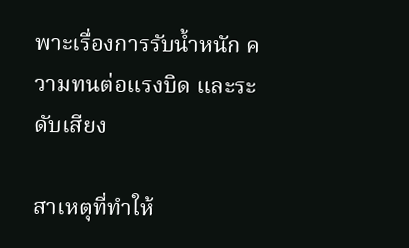พาะเรื่องการรับน้ำหนัก ความทนต่อแรงบิด และระดับเสียง

สาเหตุที่ทำให้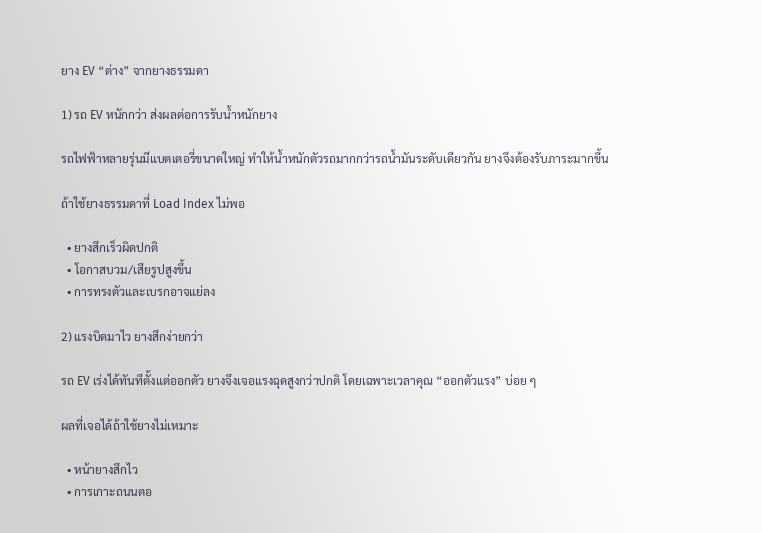ยาง EV “ต่าง” จากยางธรรมดา

1) รถ EV หนักกว่า ส่งผลต่อการรับน้ำหนักยาง

รถไฟฟ้าหลายรุ่นมีแบตเตอรี่ขนาดใหญ่ ทำให้น้ำหนักตัวรถมากกว่ารถน้ำมันระดับเดียวกัน ยางจึงต้องรับภาระมากขึ้น

ถ้าใช้ยางธรรมดาที่ Load Index ไม่พอ

  • ยางสึกเร็วผิดปกติ
  • โอกาสบวม/เสียรูปสูงขึ้น
  • การทรงตัวและเบรกอาจแย่ลง

2) แรงบิดมาไว ยางสึกง่ายกว่า

รถ EV เร่งได้ทันทีตั้งแต่ออกตัว ยางจึงเจอแรงฉุดสูงกว่าปกติ โดยเฉพาะเวลาคุณ “ออกตัวแรง” บ่อย ๆ

ผลที่เจอได้ถ้าใช้ยางไม่เหมาะ

  • หน้ายางสึกไว
  • การเกาะถนนตอ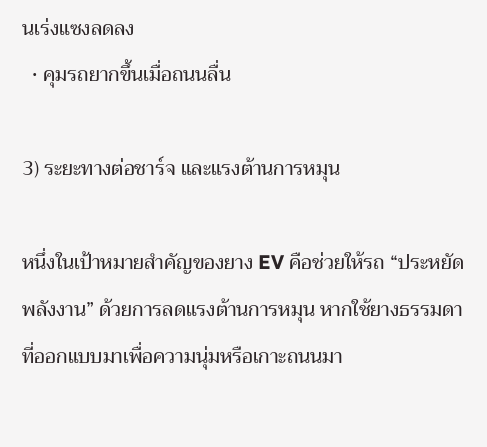นเร่งแซงลดลง
  • คุมรถยากขึ้นเมื่อถนนลื่น

3) ระยะทางต่อชาร์จ และแรงต้านการหมุน

หนึ่งในเป้าหมายสำคัญของยาง EV คือช่วยให้รถ “ประหยัดพลังงาน” ด้วยการลดแรงต้านการหมุน หากใช้ยางธรรมดาที่ออกแบบมาเพื่อความนุ่มหรือเกาะถนนมา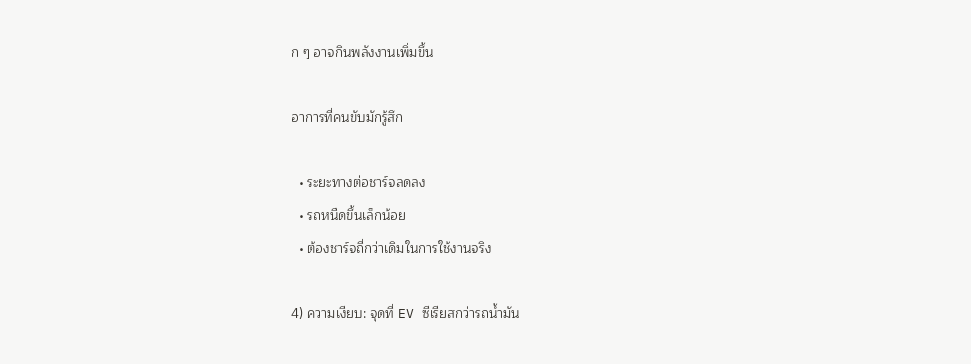ก ๆ อาจกินพลังงานเพิ่มขึ้น

อาการที่คนขับมักรู้สึก

  • ระยะทางต่อชาร์จลดลง
  • รถหนืดขึ้นเล็กน้อย
  • ต้องชาร์จถี่กว่าเดิมในการใช้งานจริง

4) ความเงียบ: จุดที่ EV ซีเรียสกว่ารถน้ำมัน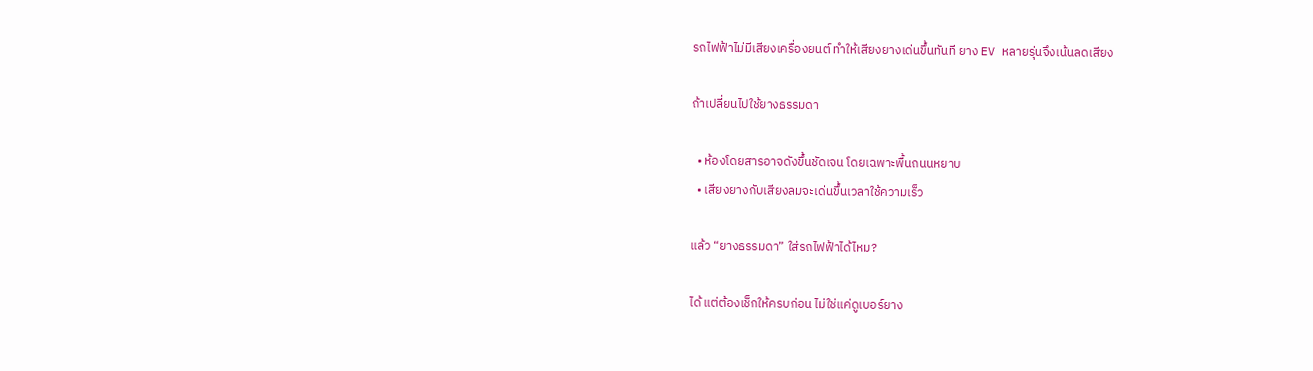รถไฟฟ้าไม่มีเสียงเครื่องยนต์ ทำให้เสียงยางเด่นขึ้นทันที ยาง EV หลายรุ่นจึงเน้นลดเสียง

ถ้าเปลี่ยนไปใช้ยางธรรมดา

  • ห้องโดยสารอาจดังขึ้นชัดเจน โดยเฉพาะพื้นถนนหยาบ
  • เสียงยางกับเสียงลมจะเด่นขึ้นเวลาใช้ความเร็ว

แล้ว “ยางธรรมดา” ใส่รถไฟฟ้าได้ไหม?

ได้ แต่ต้องเช็กให้ครบก่อน ไม่ใช่แค่ดูเบอร์ยาง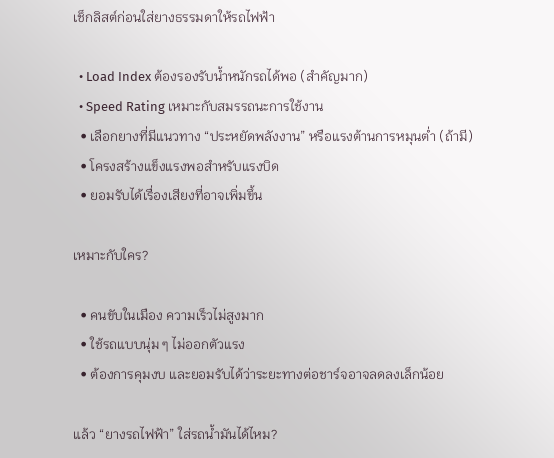เช็กลิสต์ก่อนใส่ยางธรรมดาให้รถไฟฟ้า

  • Load Index ต้องรองรับน้ำหนักรถได้พอ (สำคัญมาก)
  • Speed Rating เหมาะกับสมรรถนะการใช้งาน
  • เลือกยางที่มีแนวทาง “ประหยัดพลังงาน” หรือแรงต้านการหมุนต่ำ (ถ้ามี)
  • โครงสร้างแข็งแรงพอสำหรับแรงบิด
  • ยอมรับได้เรื่องเสียงที่อาจเพิ่มขึ้น

เหมาะกับใคร?

  • คนขับในเมือง ความเร็วไม่สูงมาก
  • ใช้รถแบบนุ่ม ๆ ไม่ออกตัวแรง
  • ต้องการคุมงบ และยอมรับได้ว่าระยะทางต่อชาร์จอาจลดลงเล็กน้อย

แล้ว “ยางรถไฟฟ้า” ใส่รถน้ำมันได้ไหม?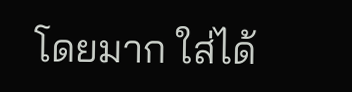โดยมาก ใส่ได้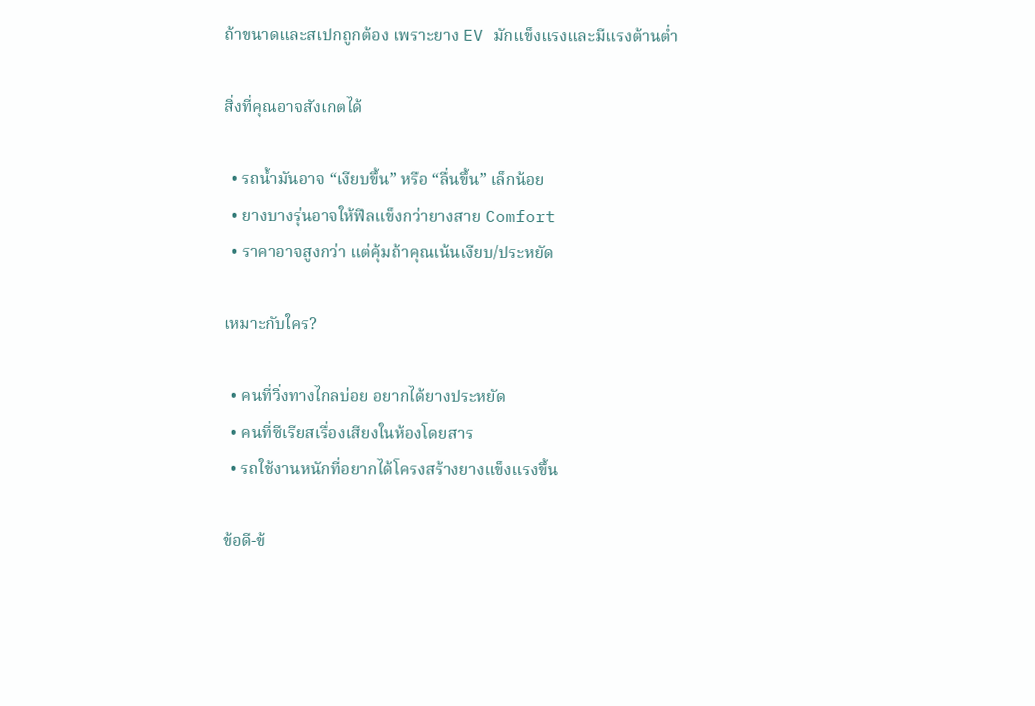ถ้าขนาดและสเปกถูกต้อง เพราะยาง EV มักแข็งแรงและมีแรงต้านต่ำ

สิ่งที่คุณอาจสังเกตได้

  • รถน้ำมันอาจ “เงียบขึ้น” หรือ “ลื่นขึ้น” เล็กน้อย
  • ยางบางรุ่นอาจให้ฟีลแข็งกว่ายางสาย Comfort
  • ราคาอาจสูงกว่า แต่คุ้มถ้าคุณเน้นเงียบ/ประหยัด

เหมาะกับใคร?

  • คนที่วิ่งทางไกลบ่อย อยากได้ยางประหยัด
  • คนที่ซีเรียสเรื่องเสียงในห้องโดยสาร
  • รถใช้งานหนักที่อยากได้โครงสร้างยางแข็งแรงขึ้น

ข้อดี-ข้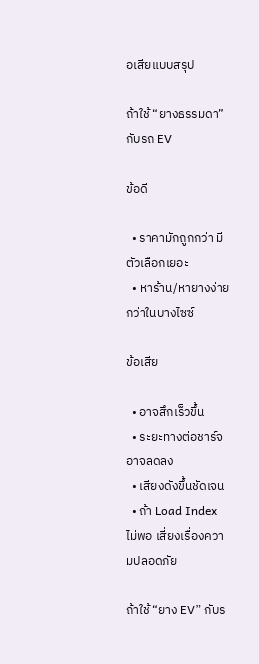อเสียแบบสรุป

ถ้าใช้ “ยางธรรมดา” กับรถ EV

ข้อดี

  • ราคามักถูกกว่า มีตัวเลือกเยอะ
  • หาร้าน/หายางง่ายกว่าในบางไซซ์

ข้อเสีย

  • อาจสึกเร็วขึ้น
  • ระยะทางต่อชาร์จอาจลดลง
  • เสียงดังขึ้นชัดเจน
  • ถ้า Load Index ไม่พอ เสี่ยงเรื่องความปลอดภัย

ถ้าใช้ “ยาง EV” กับร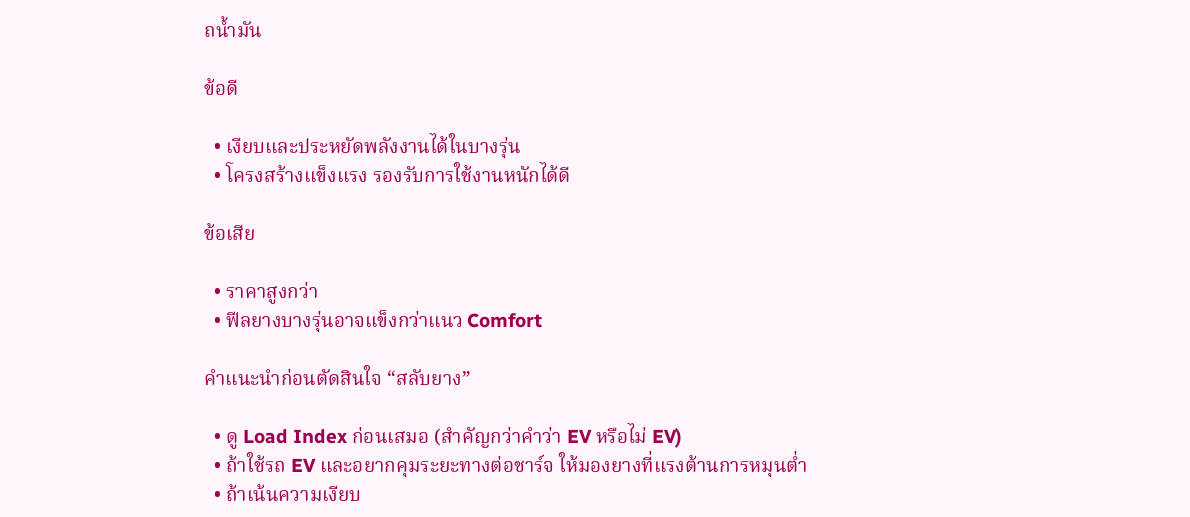ถน้ำมัน

ข้อดี

  • เงียบและประหยัดพลังงานได้ในบางรุ่น
  • โครงสร้างแข็งแรง รองรับการใช้งานหนักได้ดี

ข้อเสีย

  • ราคาสูงกว่า
  • ฟีลยางบางรุ่นอาจแข็งกว่าแนว Comfort

คำแนะนำก่อนตัดสินใจ “สลับยาง”

  • ดู Load Index ก่อนเสมอ (สำคัญกว่าคำว่า EV หรือไม่ EV)
  • ถ้าใช้รถ EV และอยากคุมระยะทางต่อชาร์จ ให้มองยางที่แรงต้านการหมุนต่ำ
  • ถ้าเน้นความเงียบ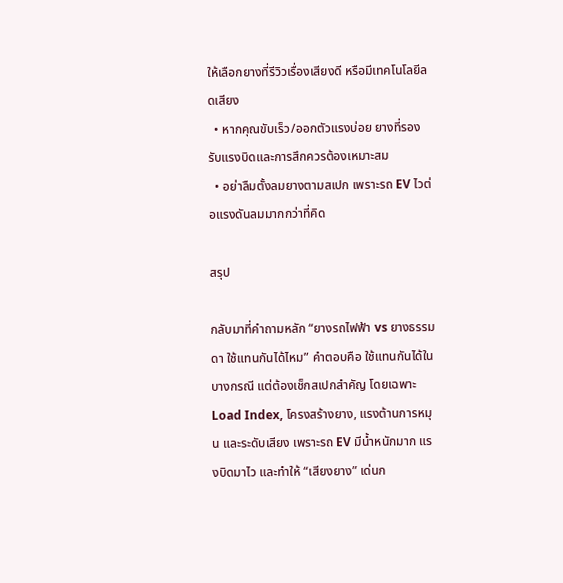ให้เลือกยางที่รีวิวเรื่องเสียงดี หรือมีเทคโนโลยีลดเสียง
  • หากคุณขับเร็ว/ออกตัวแรงบ่อย ยางที่รองรับแรงบิดและการสึกควรต้องเหมาะสม
  • อย่าลืมตั้งลมยางตามสเปก เพราะรถ EV ไวต่อแรงดันลมมากกว่าที่คิด

สรุป

กลับมาที่คำถามหลัก “ยางรถไฟฟ้า vs ยางธรรมดา ใช้แทนกันได้ไหม” คำตอบคือ ใช้แทนกันได้ในบางกรณี แต่ต้องเช็กสเปกสำคัญ โดยเฉพาะ Load Index, โครงสร้างยาง, แรงต้านการหมุน และระดับเสียง เพราะรถ EV มีน้ำหนักมาก แรงบิดมาไว และทำให้ “เสียงยาง” เด่นก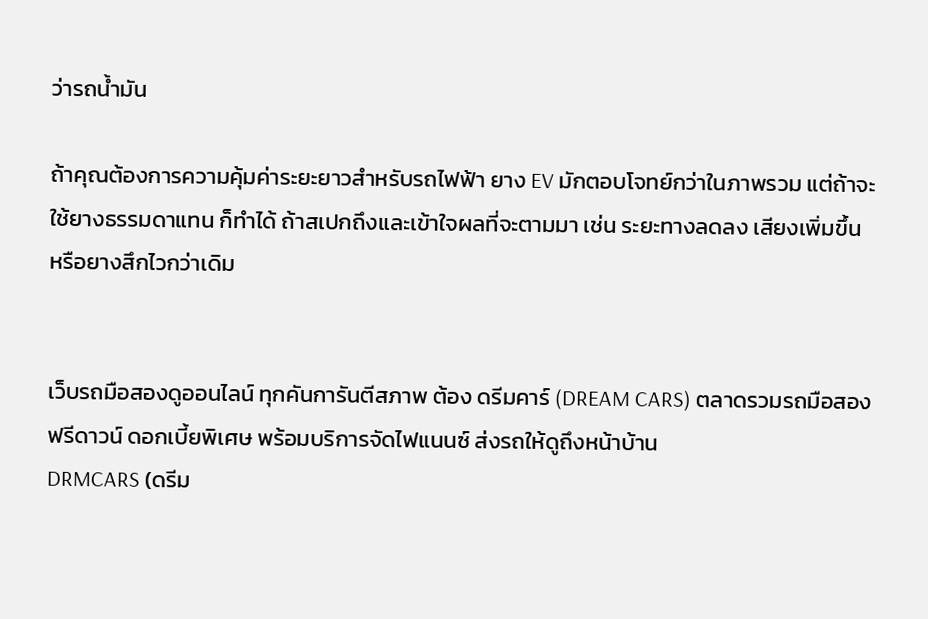ว่ารถน้ำมัน

ถ้าคุณต้องการความคุ้มค่าระยะยาวสำหรับรถไฟฟ้า ยาง EV มักตอบโจทย์กว่าในภาพรวม แต่ถ้าจะใช้ยางธรรมดาแทน ก็ทำได้ ถ้าสเปกถึงและเข้าใจผลที่จะตามมา เช่น ระยะทางลดลง เสียงเพิ่มขึ้น หรือยางสึกไวกว่าเดิม


เว็บรถมือสองดูออนไลน์ ทุกคันการันตีสภาพ ต้อง ดรีมคาร์ (DREAM CARS) ตลาดรวมรถมือสอง ฟรีดาวน์ ดอกเบี้ยพิเศษ พร้อมบริการจัดไฟแนนซ์ ส่งรถให้ดูถึงหน้าบ้าน
DRMCARS (ดรีม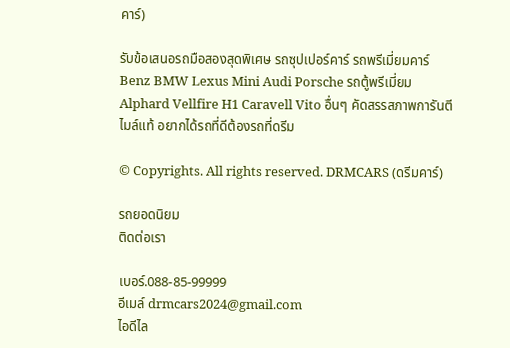คาร์)

รับข้อเสนอรถมือสองสุดพิเศษ รถซุปเปอร์คาร์ รถพรีเมี่ยมคาร์ Benz BMW Lexus Mini Audi Porsche รถตู้พรีเมี่ยม Alphard Vellfire H1 Caravell Vito อื่นๆ คัดสรรสภาพการันตีไมล์แท้ อยากได้รถที่ดีต้องรถที่ดรีม

© Copyrights. All rights reserved. DRMCARS (ดรีมคาร์)

รถยอดนิยม
ติดต่อเรา

เบอร์.088-85-99999
อีเมล์ drmcars2024@gmail.com
ไอดีไล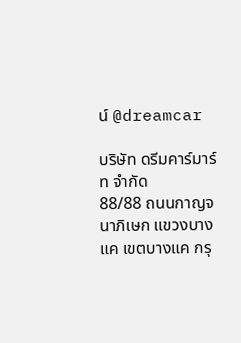น์ @dreamcar

บริษัท ดรีมคาร์มาร์ท จำกัด
88/88 ถนนกาญจนาภิเษก แขวงบางแค เขตบางแค กรุ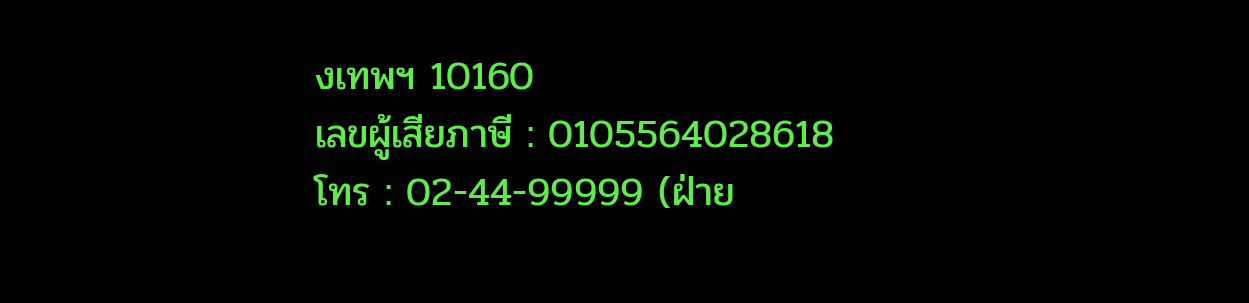งเทพฯ 10160
เลขผู้เสียภาษี : 0105564028618
โทร : 02-44-99999 (ฝ่าย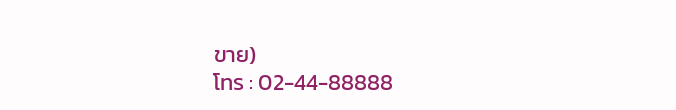ขาย)
โทร : 02-44-88888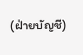(ฝ่ายบัญชี)